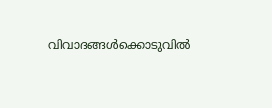വിവാദങ്ങള്‍ക്കൊടുവില്‍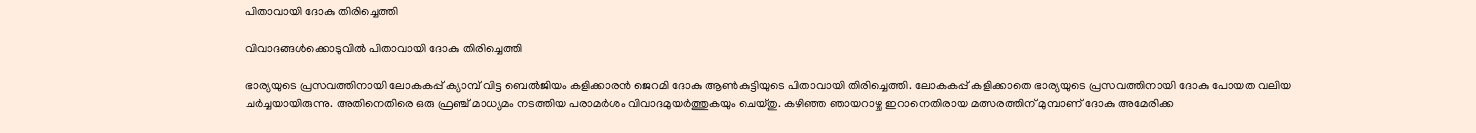പിതാവായി ദോകു തിരിച്ചെത്തി

വിവാദങ്ങള്‍ക്കൊടുവില്‍ പിതാവായി ദോകു തിരിച്ചെത്തി

ഭാര്യയുടെ പ്രസവത്തിനായി ലോകകപ്പ് ക്യാമ്പ് വിട്ട ബെല്‍ജിയം കളിക്കാരന്‍ ജെറമി ദോകു ആണ്‍കുട്ടിയുടെ പിതാവായി തിരിച്ചെത്തി. ലോകകപ്പ് കളിക്കാതെ ഭാര്യയുടെ പ്രസവത്തിനായി ദോകു പോയത വലിയ ചര്‍ച്ചയായിരുന്നു. അതിനെതിരെ ഒരു ഫ്രഞ്ച് മാധ്യമം നടത്തിയ പരാമര്‍ശം വിവാദമുയര്‍ത്തുകയും ചെയ്തു. കഴിഞ്ഞ ഞായറാഴ്ച ഇറാനെതിരായ മത്സരത്തിന് മുമ്പാണ് ദോകു അമേരിക്ക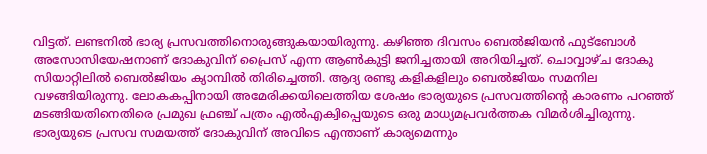വിട്ടത്. ലണ്ടനില്‍ ഭാര്യ പ്രസവത്തിനൊരുങ്ങുകയായിരുന്നു. കഴിഞ്ഞ ദിവസം ബെല്‍ജിയന്‍ ഫുട്‌ബോള്‍ അസോസിയേഷനാണ് ദോകുവിന് പ്രൈസ് എന്ന ആണ്‍കുട്ടി ജനിച്ചതായി അറിയിച്ചത്. ചൊവ്വാഴ്ച ദോകു സിയാറ്റിലില്‍ ബെല്‍ജിയം ക്യാമ്പില്‍ തിരിച്ചെത്തി. ആദ്യ രണ്ടു കളികളിലും ബെല്‍ജിയം സമനില വഴങ്ങിയിരുന്നു. ലോകകപ്പിനായി അമേരിക്കയിലെത്തിയ ശേഷം ഭാര്യയുടെ പ്രസവത്തിന്റെ കാരണം പറഞ്ഞ് മടങ്ങിയതിനെതിരെ പ്രമുഖ ഫ്രഞ്ച് പത്രം എല്‍എക്വിപ്പെയുടെ ഒരു മാധ്യമപ്രവര്‍ത്തക വിമര്‍ശിച്ചിരുന്നു. ഭാര്യയുടെ പ്രസവ സമയത്ത് ദോകുവിന് അവിടെ എന്താണ് കാര്യമെന്നും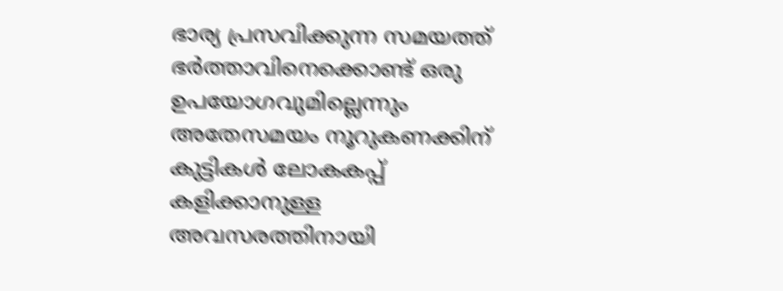ഭാര്യ പ്രസവിക്കുന്ന സമയത്ത് ഭര്‍ത്താവിനെക്കൊണ്ട് ഒരു ഉപയോഗവുമില്ലെന്നും അതേസമയം നൂറുകണക്കിന് കുട്ടികള്‍ ലോകകപ്പ് കളിക്കാനുള്ള അവസരത്തിനായി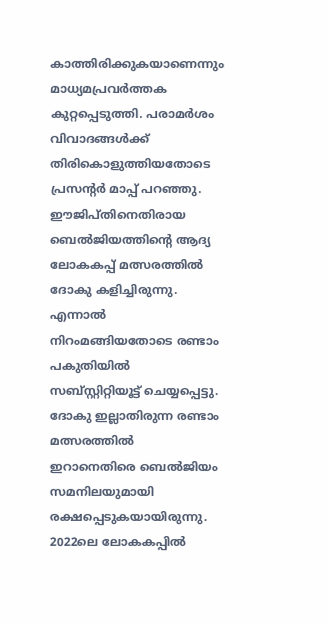കാത്തിരിക്കുകയാണെന്നും മാധ്യമപ്രവര്‍ത്തക കുറ്റപ്പെടുത്തി. പരാമര്‍ശം വിവാദങ്ങള്‍ക്ക് തിരികൊളുത്തിയതോടെ പ്രസന്റര്‍ മാപ്പ് പറഞ്ഞു.
ഈജിപ്തിനെതിരായ ബെല്‍ജിയത്തിന്റെ ആദ്യ ലോകകപ്പ് മത്സരത്തില്‍ ദോകു കളിച്ചിരുന്നു. എന്നാല്‍ നിറംമങ്ങിയതോടെ രണ്ടാം പകുതിയില്‍ സബ്സ്റ്റിറ്റിയൂട്ട് ചെയ്യപ്പെട്ടു. ദോകു ഇല്ലാതിരുന്ന രണ്ടാം മത്സരത്തില്‍ ഇറാനെതിരെ ബെല്‍ജിയം സമനിലയുമായി രക്ഷപ്പെടുകയായിരുന്നു. 2022ലെ ലോകകപ്പില്‍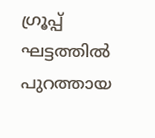ഗ്രൂപ്പ് ഘട്ടത്തില്‍ പുറത്തായ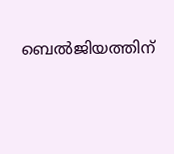ബെല്‍ജിയത്തിന്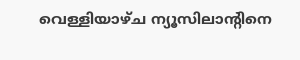വെള്ളിയാഴ്ച ന്യൂസിലാന്റിനെ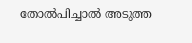തോല്‍പിച്ചാല്‍ അടുത്ത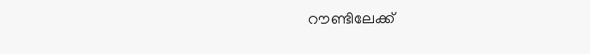റൗണ്ടിലേക്ക്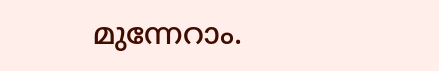മുന്നേറാം.